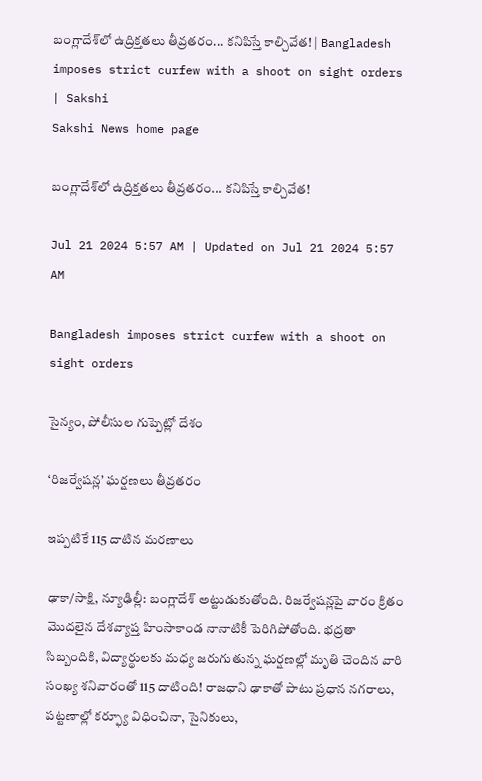బంగ్లాదేశ్‌లో ఉద్రిక్తతలు తీవ్రతరం... కనిపిస్తే కాల్చివేత! | Bangladesh imposes strict curfew with a shoot on sight orders | Sakshi
Sakshi News home page

బంగ్లాదేశ్‌లో ఉద్రిక్తతలు తీవ్రతరం... కనిపిస్తే కాల్చివేత!

Jul 21 2024 5:57 AM | Updated on Jul 21 2024 5:57 AM

Bangladesh imposes strict curfew with a shoot on sight orders

సైన్యం, పోలీసుల గుప్పెట్లో దేశం

‘రిజర్వేషన్ల’ ఘర్షణలు తీవ్రతరం

ఇప్పటికే 115 దాటిన మరణాలు

ఢాకా/సాక్షి, న్యూఢిల్లీ: బంగ్లాదేశ్‌ అట్టుడుకుతోంది. రిజర్వేషన్లపై వారం క్రితం మొదలైన దేశవ్యాప్త హింసాకాండ నానాటికీ పెరిగిపోతోంది. భద్రతా సిబ్బందికి, విద్యార్థులకు మధ్య జరుగుతున్న ఘర్షణల్లో మృతి చెందిన వారి సంఖ్య శనివారంతో 115 దాటింది! రాజధాని ఢాకాతో పాటు ప్రధాన నగరాలు, పట్టణాల్లో కర్ఫ్యూ విధించినా, సైనికులు,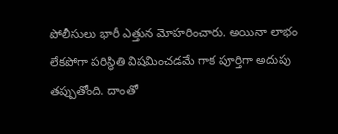పోలీసులు భారీ ఎత్తున మోహరించారు. అయినా లాభం లేకపోగా పరిస్థితి విషమించడమే గాక పూర్తిగా అదుపు తప్పుతోంది. దాంతో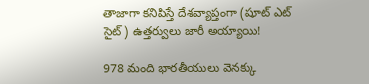తాజాగా కనిపిస్తే దేశవ్యాప్తంగా (షూట్‌ ఎట్‌ సైట్‌) ఉత్తర్వులు జారీ అయ్యాయి!

978 మంది భారతీయులు వెనక్కు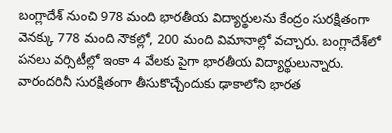బంగ్లాదేశ్‌ నుంచి 978 మంది భారతీయ విద్యార్థులను కేంద్రం సురక్షితంగా వెనక్కు 778 మంది నౌకల్లో, 200 మంది విమానాల్లో వచ్చారు. బంగ్లాదేశ్‌లో పనలు వర్సిటీల్లో ఇంకా 4 వేలకు పైగా భారతీయ విద్యార్థులున్నారు. వారందరినీ సురక్షితంగా తీసుకొచ్చేందుకు ఢాకాలోని భారత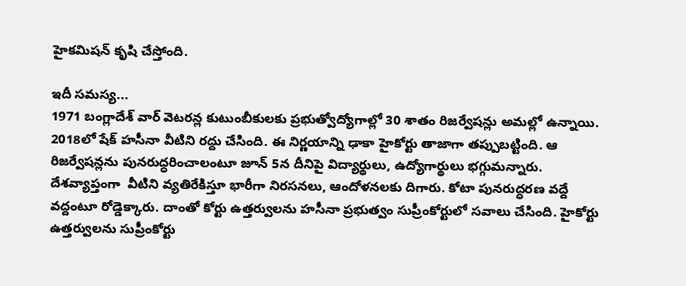హైకమిషన్‌ కృషి చేస్తోంది.

ఇదీ సమస్య...
1971 బంగ్లాదేశ్‌ వార్‌ వెటరన్ల కుటుంబీకులకు ప్రభుత్వోద్యోగాల్లో 30 శాతం రిజర్వేషన్లు అమల్లో ఉన్నాయి. 2018లో షేక్‌ హసీనా వీటిని రద్దు చేసింది. ఈ నిర్ణయాన్ని ఢాకా హైకోర్టు తాజాగా తప్పుబట్టింది. ఆ రిజర్వేషన్లను పునరుద్ధరించాలంటూ జూన్‌ 5న దీనిపై విద్యార్థులు, ఉద్యోగార్థులు భగ్గుమన్నారు. దేశవ్యాప్తంగా  వీటిని వ్యతిరేకిస్తూ భారీగా నిరసనలు, ఆందోళనలకు దిగారు. కోటా పునరుద్ధరణ వద్దే వద్దంటూ రోడ్డెక్కారు. దాంతో కోర్టు ఉత్తర్వులను హసీనా ప్రభుత్వం సుప్రీంకోర్టులో సవాలు చేసింది. హైకోర్టు ఉత్తర్వులను సుప్రీంకోర్టు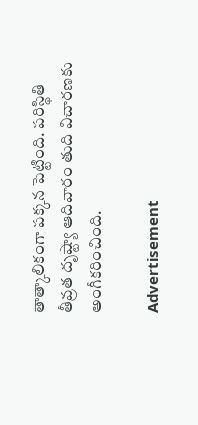తాత్కాలికంగా పక్కన పెట్టింది. పరిస్థితి తీవ్రత దృష్ట్యా ఆదివారం తుది విచారణకు అంగీకరించింది.

Advertisement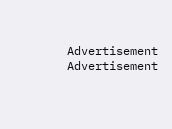Advertisement
Advertisement